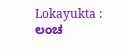Lokayukta : ಲಂಚ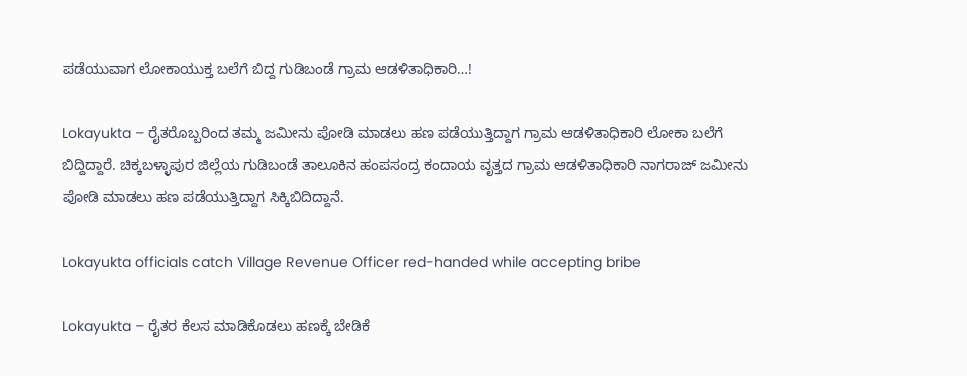ಪಡೆಯುವಾಗ ಲೋಕಾಯುಕ್ತ ಬಲೆಗೆ ಬಿದ್ದ ಗುಡಿಬಂಡೆ ಗ್ರಾಮ ಆಡಳಿತಾಧಿಕಾರಿ…!

Lokayukta – ರೈತರೊಬ್ಬರಿಂದ ತಮ್ಮ ಜಮೀನು ಪೋಡಿ ಮಾಡಲು ಹಣ ಪಡೆಯುತ್ತಿದ್ದಾಗ ಗ್ರಾಮ ಆಡಳಿತಾಧಿಕಾರಿ ಲೋಕಾ ಬಲೆಗೆ ಬಿದ್ದಿದ್ದಾರೆ. ಚಿಕ್ಕಬಳ್ಳಾಪುರ ಜಿಲ್ಲೆಯ ಗುಡಿಬಂಡೆ ತಾಲೂಕಿನ ಹಂಪಸಂದ್ರ ಕಂದಾಯ ವೃತ್ತದ ಗ್ರಾಮ ಆಡಳಿತಾಧಿಕಾರಿ ನಾಗರಾಜ್ ಜಮೀನು ಪೋಡಿ ಮಾಡಲು ಹಣ ಪಡೆಯುತ್ತಿದ್ದಾಗ ಸಿಕ್ಕಿಬಿದಿದ್ದಾನೆ.

Lokayukta officials catch Village Revenue Officer red-handed while accepting bribe

Lokayukta – ರೈತರ ಕೆಲಸ ಮಾಡಿಕೊಡಲು ಹಣಕ್ಕೆ ಬೇಡಿಕೆ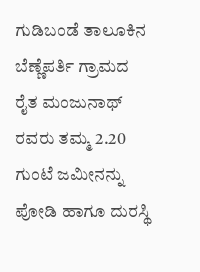ಗುಡಿಬಂಡೆ ತಾಲೂಕಿನ ಬೆಣ್ಣೆಪರ್ತಿ ಗ್ರಾಮದ ರೈತ ಮಂಜುನಾಥ್ ರವರು ತಮ್ಮ 2.20 ಗುಂಟೆ ಜಮೀನನ್ನು ಪೋಡಿ ಹಾಗೂ ದುರಸ್ಥಿ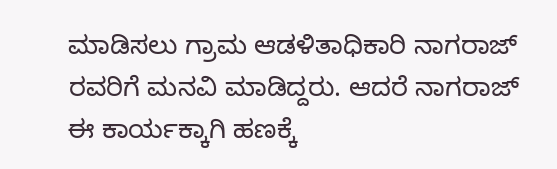ಮಾಡಿಸಲು ಗ್ರಾಮ ಆಡಳಿತಾಧಿಕಾರಿ ನಾಗರಾಜ್ ರವರಿಗೆ ಮನವಿ ಮಾಡಿದ್ದರು. ಆದರೆ ನಾಗರಾಜ್ ಈ ಕಾರ್ಯಕ್ಕಾಗಿ ಹಣಕ್ಕೆ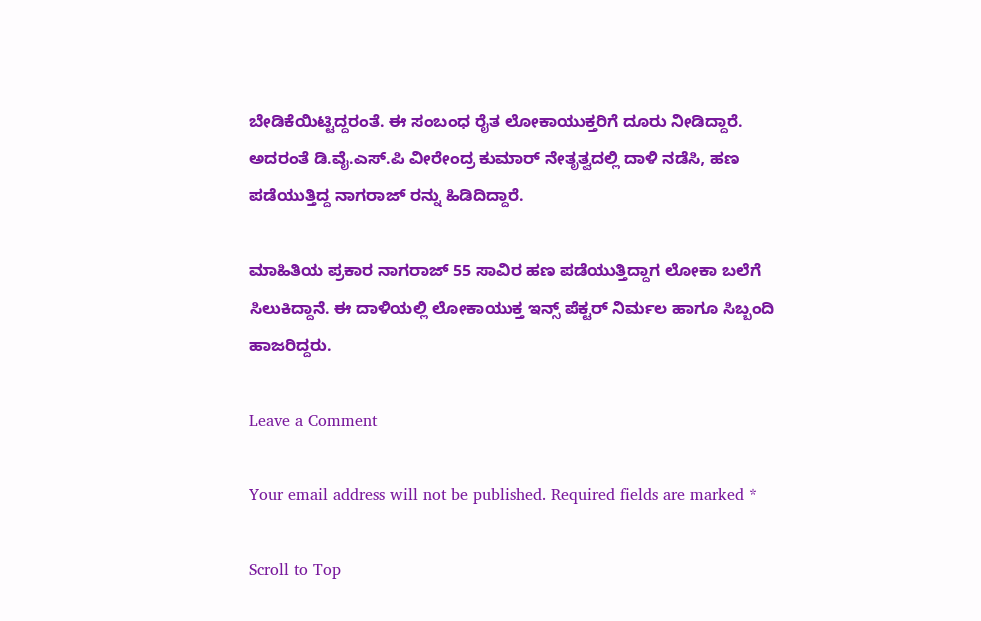ಬೇಡಿಕೆಯಿಟ್ಟಿದ್ದರಂತೆ. ಈ ಸಂಬಂಧ ರೈತ ಲೋಕಾಯುಕ್ತರಿಗೆ ದೂರು ನೀಡಿದ್ದಾರೆ. ಅದರಂತೆ ಡಿ.ವೈ.ಎಸ್.ಪಿ ವೀರೇಂದ್ರ ಕುಮಾರ್‍ ನೇತೃತ್ವದಲ್ಲಿ ದಾಳಿ ನಡೆಸಿ, ಹಣ ಪಡೆಯುತ್ತಿದ್ದ ನಾಗರಾಜ್ ರನ್ನು ಹಿಡಿದಿದ್ದಾರೆ.

ಮಾಹಿತಿಯ ಪ್ರಕಾರ ನಾಗರಾಜ್ 55 ಸಾವಿರ ಹಣ ಪಡೆಯುತ್ತಿದ್ದಾಗ ಲೋಕಾ ಬಲೆಗೆ ಸಿಲುಕಿದ್ದಾನೆ. ಈ ದಾಳಿಯಲ್ಲಿ ಲೋಕಾಯುಕ್ತ ಇನ್ಸ್‌ ಪೆಕ್ಟರ್‍ ನಿರ್ಮಲ ಹಾಗೂ ಸಿಬ್ಬಂದಿ ಹಾಜರಿದ್ದರು.

Leave a Comment

Your email address will not be published. Required fields are marked *

Scroll to Top